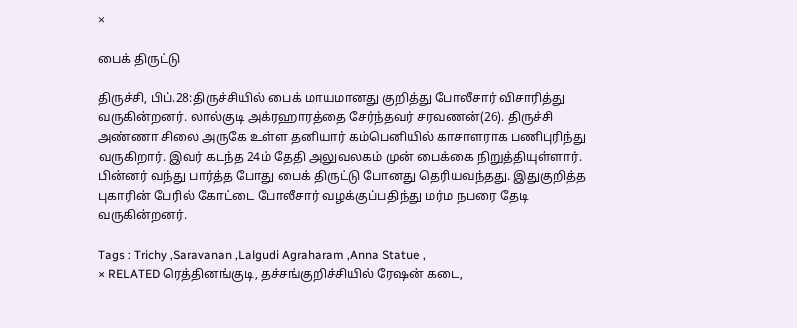×

பைக் திருட்டு

திருச்சி, பிப்.28:திருச்சியில் பைக் மாயமானது குறித்து போலீசார் விசாரித்து வருகின்றனர். லால்குடி அக்ரஹாரத்தை சேர்ந்தவர் சரவணன்(26). திருச்சி அண்ணா சிலை அருகே உள்ள தனியார் கம்பெனியில் காசாளராக பணிபுரிந்து வருகிறார். இவர் கடந்த 24ம் தேதி அலுவலகம் முன் பைக்கை நிறுத்தியுள்ளார். பின்னர் வந்து பார்த்த போது பைக் திருட்டு போனது தெரியவந்தது. இதுகுறித்த புகாரின் பேரில் கோட்டை போலீசார் வழக்குப்பதிந்து மர்ம நபரை தேடி வருகின்றனர்.

Tags : Trichy ,Saravanan ,Lalgudi Agraharam ,Anna Statue ,
× RELATED ரெத்தினங்குடி, தச்சங்குறிச்சியில் ரேஷன் கடை,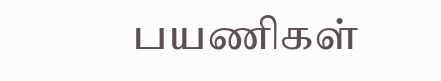பயணிகள்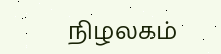நிழலகம்